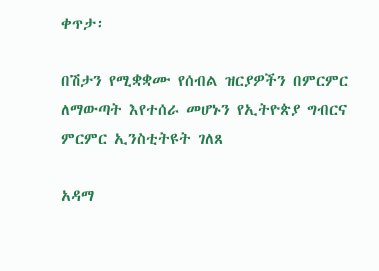ቀጥታ፡

በሽታን የሚቋቋሙ የሰብል ዝርያዎችን በምርምር ለማውጣት እየተሰራ መሆኑን የኢትዮጵያ ግብርና ምርምር ኢንስቲትዩት ገለጸ

አዳማ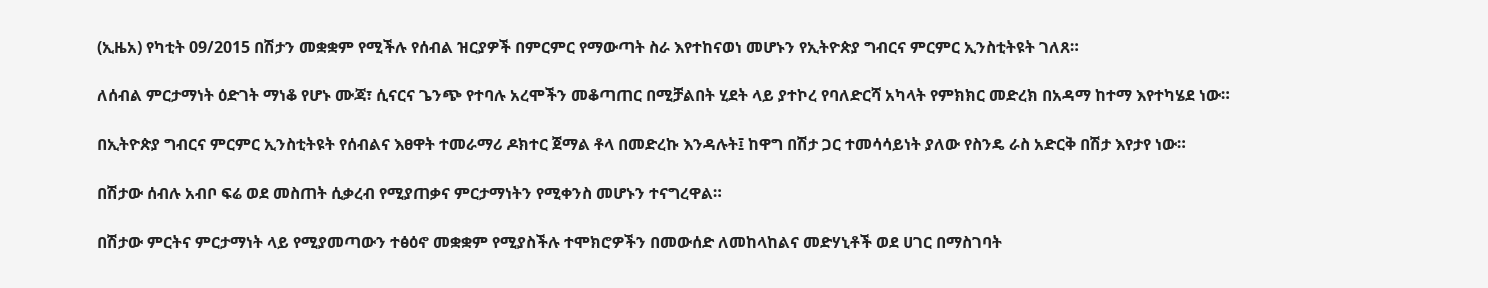(ኢዜአ) የካቲት 09/2015 በሽታን መቋቋም የሚችሉ የሰብል ዝርያዎች በምርምር የማውጣት ስራ እየተከናወነ መሆኑን የኢትዮጵያ ግብርና ምርምር ኢንስቲትዩት ገለጸ።

ለሰብል ምርታማነት ዕድገት ማነቆ የሆኑ ሙጃ፣ ሲናርና ጌንጭ የተባሉ አረሞችን መቆጣጠር በሚቻልበት ሂደት ላይ ያተኮረ የባለድርሻ አካላት የምክክር መድረክ በአዳማ ከተማ እየተካሄደ ነው።

በኢትዮጵያ ግብርና ምርምር ኢንስቲትዩት የሰብልና እፀዋት ተመራማሪ ዶክተር ጀማል ቶላ በመድረኩ እንዳሉት፤ ከዋግ በሽታ ጋር ተመሳሳይነት ያለው የስንዴ ራስ አድርቅ በሽታ እየታየ ነው።

በሽታው ሰብሉ አብቦ ፍሬ ወደ መስጠት ሲቃረብ የሚያጠቃና ምርታማነትን የሚቀንስ መሆኑን ተናግረዋል።

በሽታው ምርትና ምርታማነት ላይ የሚያመጣውን ተፅዕኖ መቋቋም የሚያስችሉ ተሞክሮዎችን በመውሰድ ለመከላከልና መድሃኒቶች ወደ ሀገር በማስገባት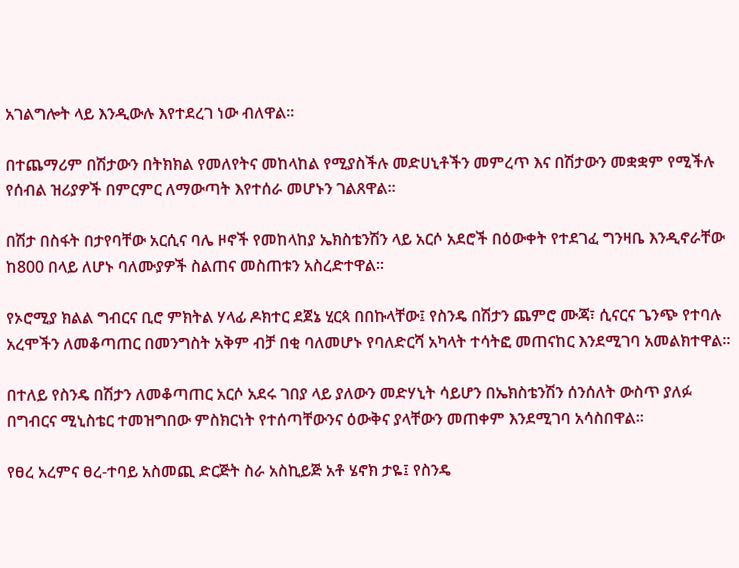አገልግሎት ላይ እንዲውሉ እየተደረገ ነው ብለዋል።

በተጨማሪም በሽታውን በትክክል የመለየትና መከላከል የሚያስችሉ መድሀኒቶችን መምረጥ እና በሽታውን መቋቋም የሚችሉ የሰብል ዝሪያዎች በምርምር ለማውጣት እየተሰራ መሆኑን ገልጸዋል።

በሽታ በስፋት በታየባቸው አርሲና ባሌ ዞኖች የመከላከያ ኤክስቴንሽን ላይ አርሶ አደሮች በዕውቀት የተደገፈ ግንዛቤ እንዲኖራቸው ከ800 በላይ ለሆኑ ባለሙያዎች ስልጠና መስጠቱን አስረድተዋል።

የኦሮሚያ ክልል ግብርና ቢሮ ምክትል ሃላፊ ዶክተር ደጀኔ ሂርጳ በበኩላቸው፤ የስንዴ በሽታን ጨምሮ ሙጃ፣ ሲናርና ጌንጭ የተባሉ አረሞችን ለመቆጣጠር በመንግስት አቅም ብቻ በቂ ባለመሆኑ የባለድርሻ አካላት ተሳትፎ መጠናከር እንደሚገባ አመልክተዋል።

በተለይ የስንዴ በሽታን ለመቆጣጠር አርሶ አደሩ ገበያ ላይ ያለውን መድሃኒት ሳይሆን በኤክስቴንሽን ሰንሰለት ውስጥ ያለፉ በግብርና ሚኒስቴር ተመዝግበው ምስክርነት የተሰጣቸውንና ዕውቅና ያላቸውን መጠቀም እንደሚገባ አሳስበዋል።

የፀረ አረምና ፀረ-ተባይ አስመጪ ድርጅት ስራ አስኪይጅ አቶ ሄኖክ ታዬ፤ የስንዴ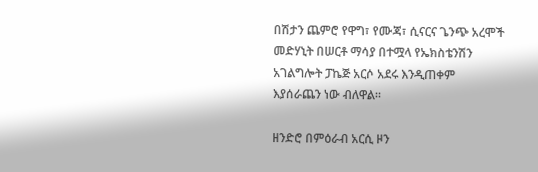በሽታን ጨምሮ የዋግ፣ የሙጃ፣ ሲናርና ጌንጭ አረሞች መድሃኒት በሠርቶ ማሳያ በተሟላ የኤክስቴንሽን አገልግሎት ፓኬጅ አርሶ አደሩ እንዲጠቀም እያሰራጨን ነው ብለዋል።

ዘንድሮ በምዕራብ አርሲ ዞን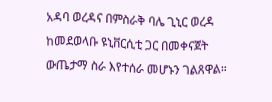አዳባ ወረዳና በምስራቅ ባሌ ጊኒር ወረዳ ከመደወላቡ ዩኒቨርሲቲ ጋር በመቀናጀት ውጤታማ ስራ እየተሰራ መሆኑን ገልጸዋል።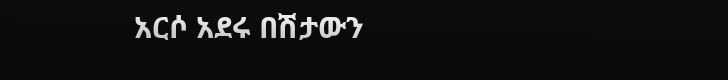አርሶ አደሩ በሽታውን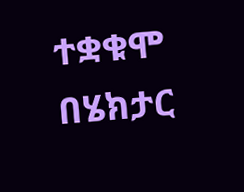ተቋቁሞ በሄክታር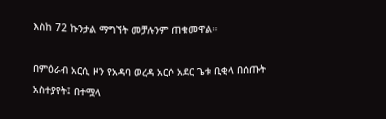እስከ 72 ኩንታል ማግኘት መቻሉንም ጠቁመዋል።

በምዕራብ አርሲ ዞን የአዳባ ወረዳ አርሶ አደር ጌቱ ቢቂላ በሰጡት አስተያየት፤ በተሟላ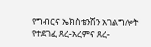የግብርና ኤክስቴንሽን አገልግሎት የተደገፈ ጸረ-አረምና ጸረ-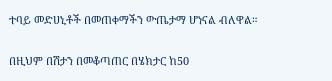ተባይ መድሀኒቶች በመጠቀማችን ውጤታማ ሆነናል ብለዋል።

በዚህም በሽታን በመቆጣጠር በሄክታር ከ50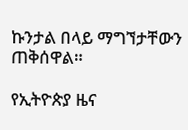ኩንታል በላይ ማግኘታቸውን ጠቅሰዋል።

የኢትዮጵያ ዜና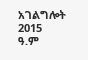አገልግሎት
2015
ዓ.ም